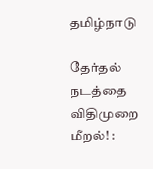தமிழ்நாடு

தேர்தல் நடத்தை விதிமுறை மீறல்! :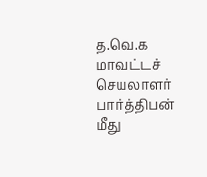த.வெ.க மாவட்டச் செயலாளர் பார்த்திபன் மீது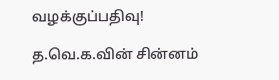வழக்குப்பதிவு!

த.வெ.க.வின் சின்னம்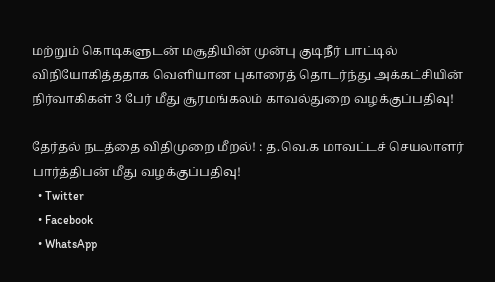மற்றும் கொடிகளுடன் மசூதியின் முன்பு குடிநீர் பாட்டில் விநியோகித்ததாக வெளியான புகாரைத் தொடர்ந்து அக்கட்சியின் நிர்வாகிகள் 3 பேர் மீது சூரமங்கலம் காவல்துறை வழக்குப்பதிவு!

தேர்தல் நடத்தை விதிமுறை மீறல்! : த.வெ.க மாவட்டச் செயலாளர் பார்த்திபன் மீது வழக்குப்பதிவு!
  • Twitter
  • Facebook
  • WhatsApp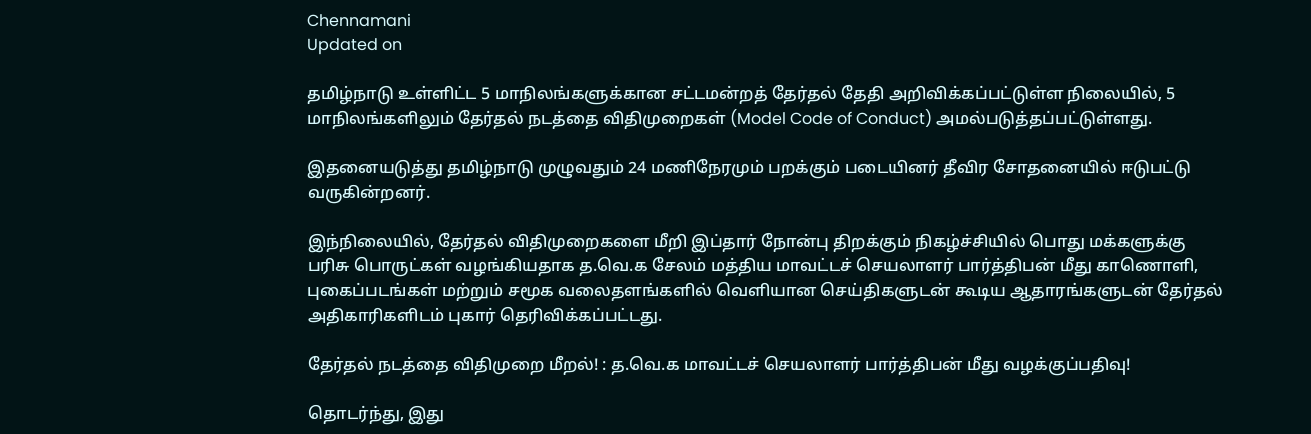Chennamani
Updated on

தமிழ்நாடு உள்ளிட்ட 5 மாநிலங்களுக்கான சட்டமன்றத் தேர்தல் தேதி அறிவிக்கப்பட்டுள்ள நிலையில், 5 மாநிலங்களிலும் தேர்தல் நடத்தை விதிமுறைகள் (Model Code of Conduct) அமல்படுத்தப்பட்டுள்ளது.

இதனையடுத்து தமிழ்நாடு முழுவதும் 24 மணிநேரமும் பறக்கும் படையினர் தீவிர சோதனையில் ஈடுபட்டு வருகின்றனர்.

இந்நிலையில், தேர்தல் விதிமுறைகளை மீறி இப்தார் நோன்பு திறக்கும் நிகழ்ச்சியில் பொது மக்களுக்கு பரிசு பொருட்கள் வழங்கியதாக த.வெ.க சேலம் மத்திய மாவட்டச் செயலாளர் பார்த்திபன் மீது காணொளி, புகைப்படங்கள் மற்றும் சமூக வலைதளங்களில் வெளியான செய்திகளுடன் கூடிய ஆதாரங்களுடன் தேர்தல் அதிகாரிகளிடம் புகார் தெரிவிக்கப்பட்டது.

தேர்தல் நடத்தை விதிமுறை மீறல்! : த.வெ.க மாவட்டச் செயலாளர் பார்த்திபன் மீது வழக்குப்பதிவு!

தொடர்ந்து, இது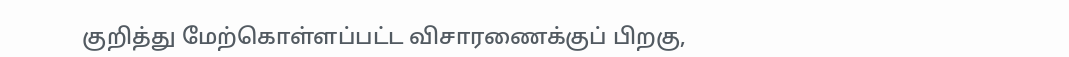குறித்து மேற்கொள்ளப்பட்ட விசாரணைக்குப் பிறகு,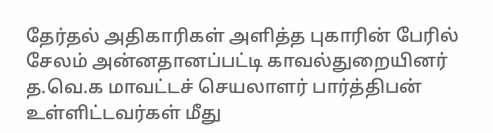தேர்தல் அதிகாரிகள் அளித்த புகாரின் பேரில் சேலம் அன்னதானப்பட்டி காவல்துறையினர் த.வெ.க மாவட்டச் செயலாளர் பார்த்திபன் உள்ளிட்டவர்கள் மீது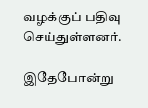வழக்குப் பதிவு செய்துள்ளனர்.

இதேபோன்று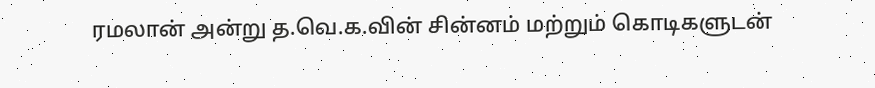ரமலான் அன்று த.வெ.க.வின் சின்னம் மற்றும் கொடிகளுடன்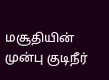மசூதியின் முன்பு குடிநீர்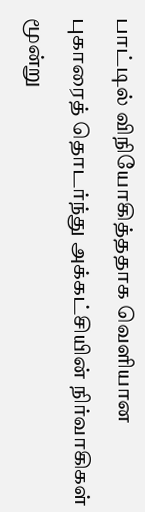பாட்டில் விநியோகித்ததாக வெளியான புகாரைத் தொடர்ந்து அக்கட்சியின் நிர்வாகிகள் மூன்று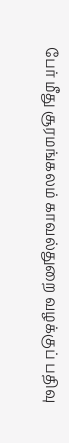பேர் மீது சூரமங்கலம் காவல்துறை வழக்குப் பதிவு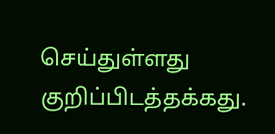செய்துள்ளது குறிப்பிடத்தக்கது.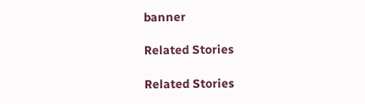banner

Related Stories

Related Stories